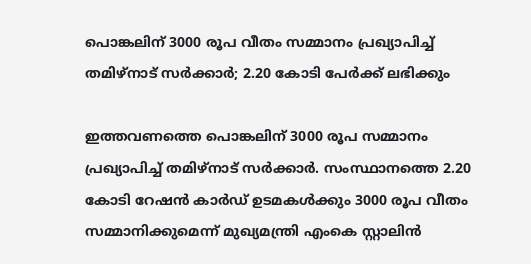പൊങ്കലിന് 3000 രൂപ വീതം സമ്മാനം പ്രഖ്യാപിച്ച് തമിഴ്നാട് സർക്കാർ; 2.20 കോടി പേർക്ക് ലഭിക്കും

ഇത്തവണത്തെ പൊങ്കലിന് 3000 രൂപ സമ്മാനം പ്രഖ്യാപിച്ച് തമിഴ്നാട് സർക്കാർ. സംസ്ഥാനത്തെ 2.20 കോടി റേഷൻ കാർഡ് ഉടമകൾക്കും 3000 രൂപ വീതം സമ്മാനിക്കുമെന്ന് മുഖ്യമന്ത്രി എംകെ സ്റ്റാലിൻ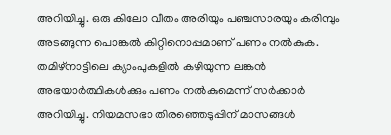അറിയിച്ചു. ഒരു കിലോ വീതം അരിയും പഞ്ചസാരയും കരിമ്പും അടങ്ങുന്ന പൊങ്കൽ കിറ്റിനൊപ്പമാണ് പണം നൽകുക. തമിഴ്നാട്ടിലെ ക്യാംപുകളിൽ കഴിയുന്ന ലങ്കൻ അഭയാർത്ഥികൾക്കും പണം നൽകുമെന്ന് സർക്കാർ അറിയിച്ചു. നിയമസഭാ തിരഞ്ഞെടുപ്പിന് മാസങ്ങൾ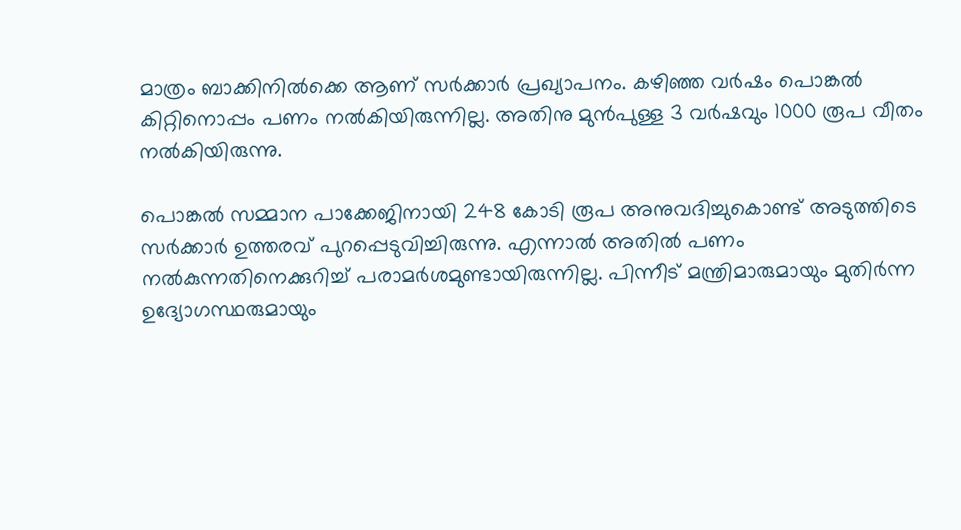മാത്രം ബാക്കിനിൽക്കെ ആണ് സർക്കാർ പ്രഖ്യാപനം. കഴിഞ്ഞ വർഷം പൊങ്കൽ കിറ്റിനൊപ്പം പണം നൽകിയിരുന്നില്ല. അതിനു മുൻപുള്ള 3 വർഷവും 1000 രൂപ വീതം നൽകിയിരുന്നു.

പൊങ്കൽ സമ്മാന പാക്കേജിനായി 248 കോടി രൂപ അനുവദിച്ചുകൊണ്ട് അടുത്തിടെ സർക്കാർ ഉത്തരവ് പുറപ്പെടുവിച്ചിരുന്നു. എന്നാൽ അതിൽ പണം നൽകുന്നതിനെക്കുറിച്ച് പരാമർശമുണ്ടായിരുന്നില്ല. പിന്നീട് മന്ത്രിമാരുമായും മുതിർന്ന ഉദ്യോഗസ്ഥരുമായും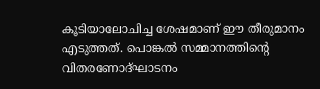കൂടിയാലോചിച്ച ശേഷമാണ് ഈ തീരുമാനം എടുത്തത്. പൊങ്കൽ സമ്മാനത്തിന്‍റെ വിതരണോദ്ഘാടനം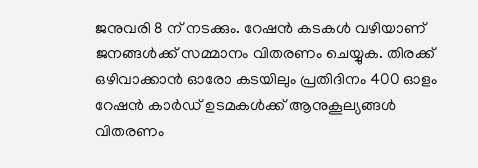ജനുവരി 8 ന് നടക്കും. റേഷൻ കടകൾ വഴിയാണ് ജനങ്ങൾക്ക് സമ്മാനം വിതരണം ചെയ്യുക. തിരക്ക് ഒഴിവാക്കാൻ ഓരോ കടയിലും പ്രതിദിനം 400 ഓളം റേഷൻ കാർഡ് ഉടമകൾക്ക് ആനുകൂല്യങ്ങൾ വിതരണം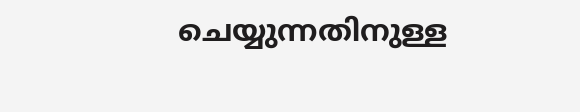ചെയ്യുന്നതിനുള്ള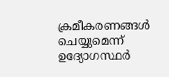ക്രമീകരണങ്ങൾ ചെയ്യുമെന്ന് ഉദ്യോഗസ്ഥർ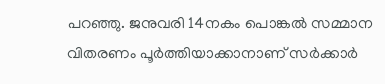പറഞ്ഞു. ജനുവരി 14നകം പൊങ്കൽ സമ്മാന വിതരണം പൂർത്തിയാക്കാനാണ് സർക്കാർ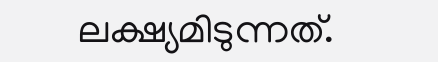ലക്ഷ്യമിടുന്നത്.